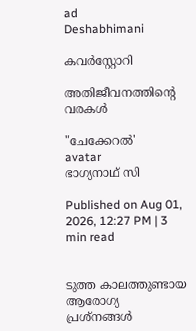ad
Deshabhimani

കവർസ്റ്റോറി

അതിജീവനത്തിന്റെ വരകൾ

"ചേക്കേറൽ'
avatar
ഭാഗ്യനാഥ് സി

Published on Aug 01, 2026, 12:27 PM | 3 min read


ടുത്ത കാലത്തുണ്ടായ ആരോഗ്യ പ്രശ്നങ്ങൾ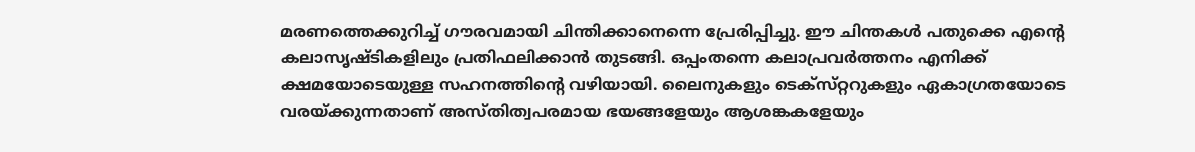മരണത്തെക്കുറിച്ച് ഗൗരവമായി ചിന്തിക്കാനെന്നെ പ്രേരിപ്പിച്ചു. ഈ ചിന്തകൾ പതുക്കെ എന്റെ കലാസൃഷ്ടികളിലും പ്രതിഫലിക്കാൻ തുടങ്ങി. ഒപ്പംതന്നെ കലാപ്രവർത്തനം എനിക്ക് ക്ഷമയോടെയുള്ള സഹനത്തിന്റെ വഴിയായി. ലൈനുകളും ടെക്‌സ്‌റ്ററുകളും ഏകാഗ്രതയോടെ വരയ്‌ക്കുന്നതാണ് അസ്‌തിത്വപരമായ ഭയങ്ങളേയും ആശങ്കകളേയും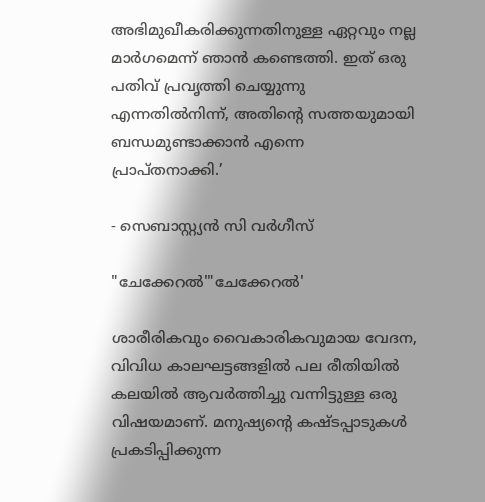അഭിമുഖീകരിക്കുന്നതിനുള്ള ഏറ്റവും നല്ല മാർഗമെന്ന് ഞാൻ കണ്ടെത്തി. ഇത് ഒരു പതിവ് പ്രവൃത്തി ചെയ്യുന്നു എന്നതിൽനിന്ന്, അതിന്റെ സത്തയുമായി ബന്ധമുണ്ടാക്കാൻ എന്നെ പ്രാപ്തനാക്കി.’

‐ സെബാസ്റ്റ്യൻ സി വർഗീസ്

"ചേക്കേറൽ'"ചേക്കേറൽ'

ശാരീരികവും വൈകാരികവുമായ വേദന, വിവിധ കാലഘട്ടങ്ങളിൽ പല രീതിയിൽ കലയിൽ ആവർത്തിച്ചു വന്നിട്ടുള്ള ഒരു വിഷയമാണ്. മനുഷ്യന്റെ കഷ്ടപ്പാടുകൾ പ്രകടിപ്പിക്കുന്ന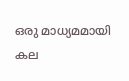ഒരു മാധ്യമമായി കല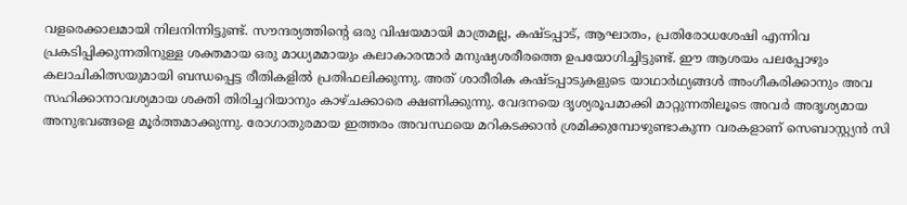വളരെക്കാലമായി നിലനിന്നിട്ടുണ്ട്. സൗന്ദര്യത്തിന്റെ ഒരു വിഷയമായി മാത്രമല്ല, കഷ്ടപ്പാട്, ആഘാതം, പ്രതിരോധശേഷി എന്നിവ പ്രകടിപ്പിക്കുന്നതിനുള്ള ശക്തമായ ഒരു മാധ്യമമായും കലാകാരന്മാർ മനുഷ്യശരീരത്തെ ഉപയോഗിച്ചിട്ടുണ്ട്. ഈ ആശയം പലപ്പോഴും കലാചികിത്സയുമായി ബന്ധപ്പെട്ട രീതികളിൽ പ്രതിഫലിക്കുന്നു. അത് ശാരീരിക കഷ്ടപ്പാടുകളുടെ യാഥാർഥ്യങ്ങൾ അംഗീകരിക്കാനും അവ സഹിക്കാനാവശ്യമായ ശക്തി തിരിച്ചറിയാനും കാഴ്‌ചക്കാരെ ക്ഷണിക്കുന്നു. വേദനയെ ദൃശ്യരൂപമാക്കി മാറ്റുന്നതിലൂടെ അവർ അദൃശ്യമായ അനുഭവങ്ങളെ മൂർത്തമാക്കുന്നു. രോഗാതുരമായ ഇത്തരം അവസ്ഥയെ മറികടക്കാൻ ശ്രമിക്കുമ്പോഴുണ്ടാകുന്ന വരകളാണ് സെബാസ്റ്റ്യൻ സി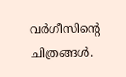വർഗീസിന്റെ ചിത്രങ്ങൾ.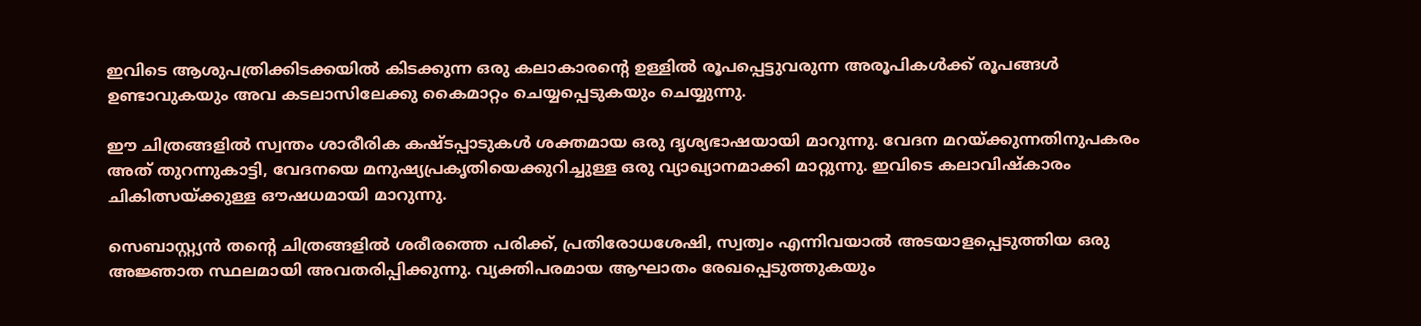ഇവിടെ ആശുപത്രിക്കിടക്കയിൽ കിടക്കുന്ന ഒരു കലാകാരന്റെ ഉള്ളിൽ രൂപപ്പെട്ടുവരുന്ന അരൂപികൾക്ക് രൂപങ്ങൾ ഉണ്ടാവുകയും അവ കടലാസിലേക്കു കൈമാറ്റം ചെയ്യപ്പെടുകയും ചെയ്യുന്നു.

ഈ ചിത്രങ്ങളിൽ സ്വന്തം ശാരീരിക കഷ്ടപ്പാടുകൾ ശക്തമായ ഒരു ദൃശ്യഭാഷയായി മാറുന്നു. വേദന മറയ്‌ക്കുന്നതിനുപകരം അത് തുറന്നുകാട്ടി, വേദനയെ മനുഷ്യപ്രകൃതിയെക്കുറിച്ചുള്ള ഒരു വ്യാഖ്യാനമാക്കി മാറ്റുന്നു. ഇവിടെ കലാവിഷ്‌കാരം ചികിത്സയ്‌ക്കുള്ള ഔഷധമായി മാറുന്നു.

സെബാസ്റ്റ്യൻ തന്റെ ചിത്രങ്ങളിൽ ശരീരത്തെ പരിക്ക്, പ്രതിരോധശേഷി, സ്വത്വം എന്നിവയാൽ അടയാളപ്പെടുത്തിയ ഒരു അജ്ഞാത സ്ഥലമായി അവതരിപ്പിക്കുന്നു. വ്യക്തിപരമായ ആഘാതം രേഖപ്പെടുത്തുകയും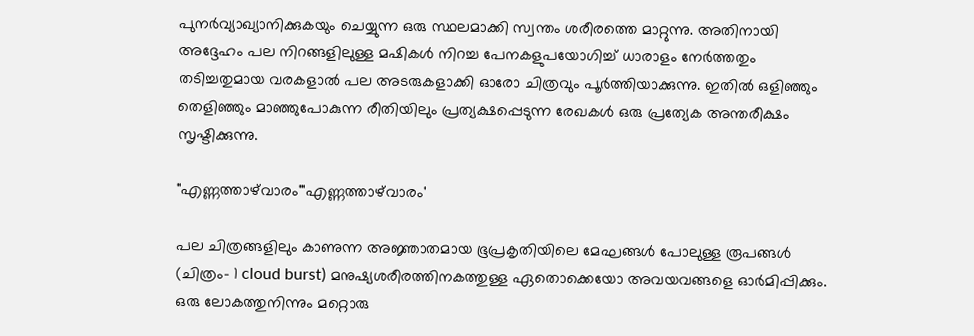പുനർവ്യാഖ്യാനിക്കുകയും ചെയ്യുന്ന ഒരു സ്ഥലമാക്കി സ്വന്തം ശരീരത്തെ മാറ്റുന്നു. അതിനായി അദ്ദേഹം പല നിറങ്ങളിലുള്ള മഷികൾ നിറച്ച പേനകളുപയോഗിച്ച് ധാരാളം നേർത്തതും തടിച്ചതുമായ വരകളാൽ പല അടരുകളാക്കി ഓരോ ചിത്രവും പൂർത്തിയാക്കുന്നു. ഇതിൽ ഒളിഞ്ഞും തെളിഞ്ഞും മാഞ്ഞുപോകുന്ന രീതിയിലും പ്രത്യക്ഷപ്പെടുന്ന രേഖകൾ ഒരു പ്രത്യേക അന്തരീക്ഷം സൃഷ്ടിക്കുന്നു.

"എണ്ണത്താഴ്‌വാരം'"എണ്ണത്താഴ്‌വാരം'

പല ചിത്രങ്ങളിലും കാണുന്ന അജ്ഞാതമായ ഭൂപ്രകൃതിയിലെ മേഘങ്ങൾ പോലുള്ള രൂപങ്ങൾ (ചിത്രം- 1 cloud burst) മനുഷ്യശരീരത്തിനകത്തുള്ള ഏതൊക്കെയോ അവയവങ്ങളെ ഓർമിപ്പിക്കും. ഒരു ലോകത്തുനിന്നും മറ്റൊരു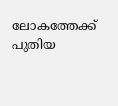ലോകത്തേക്ക് പുതിയ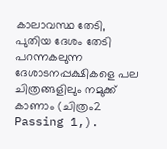കാലാവസ്ഥ തേടി, പുതിയ ദേശം തേടി പറന്നകലുന്ന ദേശാടനപ്പക്ഷികളെ പല ചിത്രങ്ങളിലും നമുക്ക് കാണാം (ചിത്രം2 Passing 1,).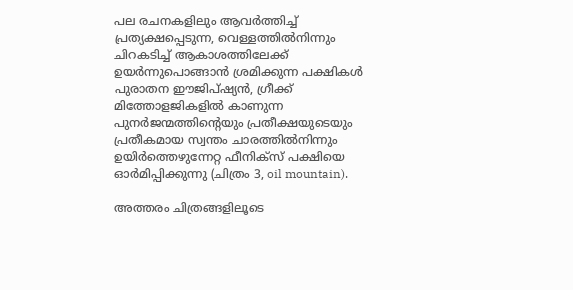പല രചനകളിലും ആവർത്തിച്ച് പ്രത്യക്ഷപ്പെടുന്ന, വെള്ളത്തിൽനിന്നും ചിറകടിച്ച്‌ ആകാശത്തിലേക്ക് ഉയർന്നുപൊങ്ങാൻ ശ്രമിക്കുന്ന പക്ഷികൾ പുരാതന ഈജിപ്‌ഷ്യൻ, ഗ്രീക്ക് മിത്തോളജികളിൽ കാണുന്ന പുനർജന്മത്തിന്റെയും പ്രതീക്ഷയുടെയും പ്രതീകമായ സ്വന്തം ചാരത്തിൽനിന്നും ഉയിർത്തെഴുന്നേറ്റ ഫീനിക്‌സ്‌ പക്ഷിയെ ഓർമിപ്പിക്കുന്നു (ചിത്രം 3, oil mountain).

അത്തരം ചിത്രങ്ങളിലൂടെ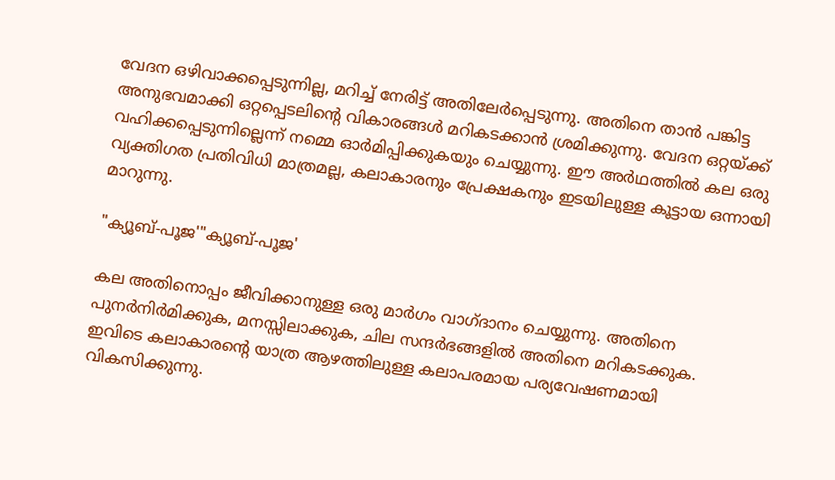വേദന ഒഴിവാക്കപ്പെടുന്നില്ല, മറിച്ച് നേരിട്ട് അതിലേർപ്പെടുന്നു. അതിനെ താൻ പങ്കിട്ട അനുഭവമാക്കി ഒറ്റപ്പെടലിന്റെ വികാരങ്ങൾ മറികടക്കാൻ ശ്രമിക്കുന്നു. വേദന ഒറ്റയ്‌ക്ക്‌ വഹിക്കപ്പെടുന്നില്ലെന്ന് നമ്മെ ഓർമിപ്പിക്കുകയും ചെയ്യുന്നു. ഈ അർഥത്തിൽ കല ഒരു വ്യക്തിഗത പ്രതിവിധി മാത്രമല്ല, കലാകാരനും പ്രേക്ഷകനും ഇടയിലുള്ള കൂട്ടായ ഒന്നായി മാറുന്നു.

"ക്യൂബ്‌‐പൂജ'"ക്യൂബ്‌‐പൂജ'

കല അതിനൊപ്പം ജീവിക്കാനുള്ള ഒരു മാർഗം വാഗ്ദാനം ചെയ്യുന്നു. അതിനെ പുനർനിർമിക്കുക, മനസ്സിലാക്കുക, ചില സന്ദർഭങ്ങളിൽ അതിനെ മറികടക്കുക. ഇവിടെ കലാകാരന്റെ യാത്ര ആഴത്തിലുള്ള കലാപരമായ പര്യവേഷണമായി വികസിക്കുന്നു.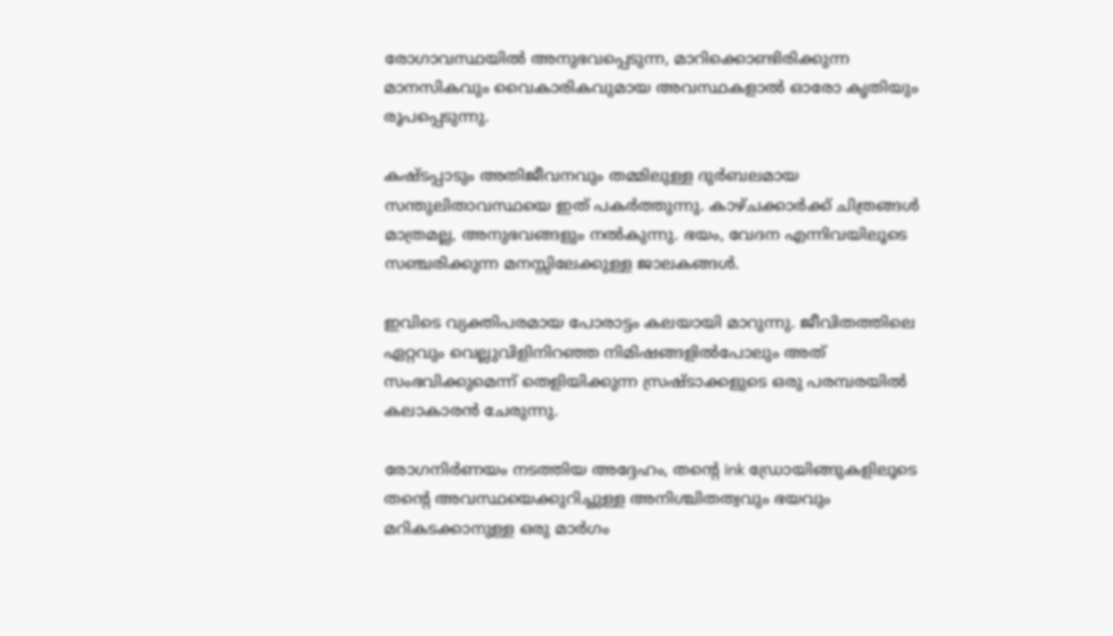രോഗാവസ്ഥയിൽ അനുഭവപ്പെടുന്ന, മാറിക്കൊണ്ടിരിക്കുന്ന മാനസികവും വൈകാരികവുമായ അവസ്ഥകളാൽ ഓരോ കൃതിയും രൂപപ്പെടുന്നു.

കഷ്ടപ്പാടും അതിജീവനവും തമ്മിലുള്ള ദുർബലമായ സന്തുലിതാവസ്ഥയെ ഇത് പകർത്തുന്നു. കാഴ്‌ചക്കാർക്ക് ചിത്രങ്ങൾ മാത്രമല്ല, അനുഭവങ്ങളും നൽകുന്നു. ഭയം, വേദന എന്നിവയിലൂടെ സഞ്ചരിക്കുന്ന മനസ്സിലേക്കുള്ള ജാലകങ്ങൾ.

ഇവിടെ വ്യക്തിപരമായ പോരാട്ടം കലയായി മാറുന്നു. ജീവിതത്തിലെ ഏറ്റവും വെല്ലുവിളിനിറഞ്ഞ നിമിഷങ്ങളിൽപോലും അത് സംഭവിക്കുമെന്ന് തെളിയിക്കുന്ന സ്രഷ്ടാക്കളുടെ ഒരു പരമ്പരയിൽ കലാകാരൻ ചേരുന്നു.

രോഗനിർണയം നടത്തിയ അദ്ദേഹം, തന്റെ ink ഡ്രോയിങ്ങുകളിലൂടെ തന്റെ അവസ്ഥയെക്കുറിച്ചുള്ള അനിശ്ചിതത്വവും ഭയവും മറികടക്കാനുള്ള ഒരു മാർഗം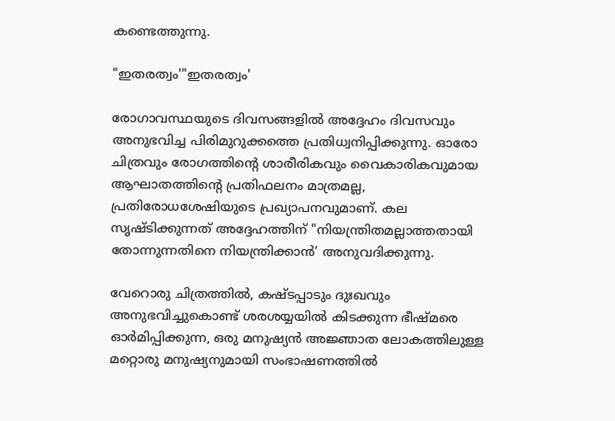കണ്ടെത്തുന്നു.

"ഇതരത്വം'"ഇതരത്വം'

രോഗാവസ്ഥയുടെ ദിവസങ്ങളിൽ അദ്ദേഹം ദിവസവും അനുഭവിച്ച പിരിമുറുക്കത്തെ പ്രതിധ്വനിപ്പിക്കുന്നു. ഓരോ ചിത്രവും രോഗത്തിന്റെ ശാരീരികവും വൈകാരികവുമായ ആഘാതത്തിന്റെ പ്രതിഫലനം മാത്രമല്ല, പ്രതിരോധശേഷിയുടെ പ്രഖ്യാപനവുമാണ്. കല സൃഷ്ടിക്കുന്നത് അദ്ദേഹത്തിന് "നിയന്ത്രിതമല്ലാത്തതായി തോന്നുന്നതിനെ നിയന്ത്രിക്കാൻ’ അനുവദിക്കുന്നു.

വേറൊരു ചിത്രത്തിൽ, കഷ്ടപ്പാടും ദുഃഖവും അനുഭവിച്ചുകൊണ്ട് ശരശയ്യയിൽ കിടക്കുന്ന ഭീഷ്‌മരെ ഓർമിപ്പിക്കുന്ന, ഒരു മനുഷ്യൻ അജ്ഞാത ലോകത്തിലുള്ള മറ്റൊരു മനുഷ്യനുമായി സംഭാഷണത്തിൽ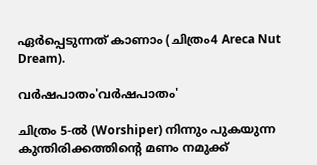ഏർപ്പെടുന്നത് കാണാം (ചിത്രം4 Areca Nut Dream).

വർഷപാതം'വർഷപാതം'

ചിത്രം 5‐ൽ (Worshiper) നിന്നും പുകയുന്ന കുന്തിരിക്കത്തിന്റെ മണം നമുക്ക്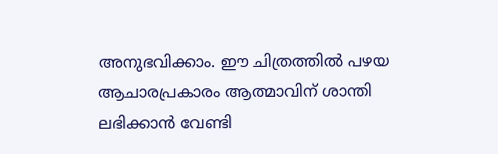അനുഭവിക്കാം. ഈ ചിത്രത്തിൽ പഴയ ആചാരപ്രകാരം ആത്മാവിന് ശാന്തി ലഭിക്കാൻ വേണ്ടി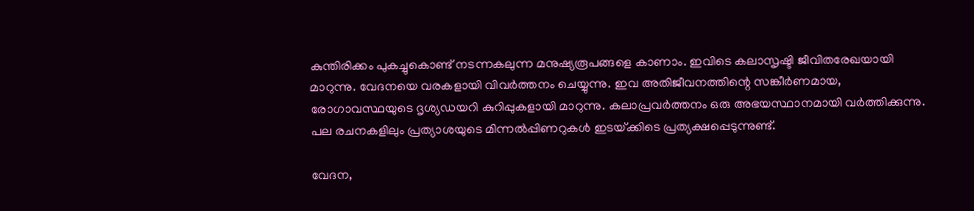കുന്തിരിക്കം പുകച്ചുകൊണ്ട് നടന്നകലുന്ന മനുഷ്യരൂപങ്ങളെ കാണാം. ഇവിടെ കലാസൃഷ്ടി ജീവിതരേഖയായി മാറുന്നു. വേദനയെ വരകളായി വിവർത്തനം ചെയ്യുന്നു. ഇവ അതിജീവനത്തിന്റെ സങ്കീർണമായ, രോഗാവസ്ഥയുടെ ദൃശ്യഡയറി കുറിപ്പുകളായി മാറുന്നു. കലാപ്രവർത്തനം ഒരു അഭയസ്ഥാനമായി വർത്തിക്കുന്നു. പല രചനകളിലും പ്രത്യാശയുടെ മിന്നൽപ്പിണറുകൾ ഇടയ്‌ക്കിടെ പ്രത്യക്ഷപ്പെടുന്നുണ്ട്.

വേദന,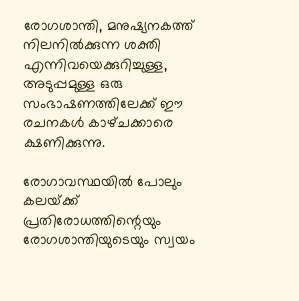രോഗശാന്തി, മനുഷ്യനകത്ത് നിലനിൽക്കുന്ന ശക്തി എന്നിവയെക്കുറിച്ചുള്ള, അടുപ്പമുള്ള ഒരു സംഭാഷണത്തിലേക്ക് ഈ രചനകൾ കാഴ്‌ചക്കാരെ ക്ഷണിക്കുന്നു.

രോഗാവസ്ഥയിൽ പോലും കലയ്‌ക്ക്‌ പ്രതിരോധത്തിന്റെയും രോഗശാന്തിയുടെയും സ്വയം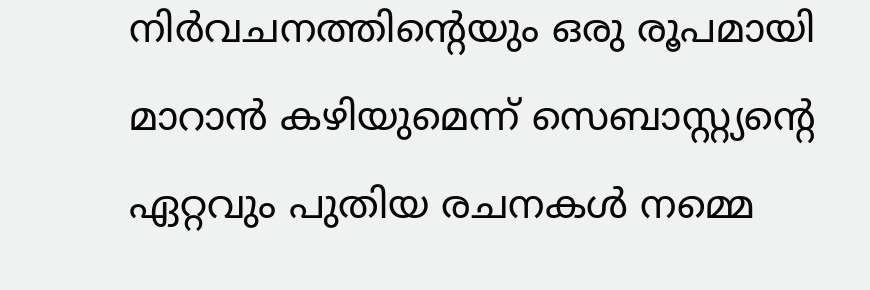നിർവചനത്തിന്റെയും ഒരു രൂപമായി മാറാൻ കഴിയുമെന്ന് സെബാസ്റ്റ്യന്റെ ഏറ്റവും പുതിയ രചനകൾ നമ്മെ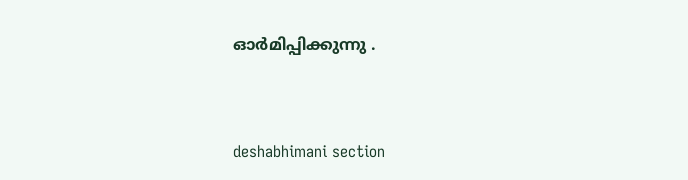ഓർമിപ്പിക്കുന്നു .



deshabhimani section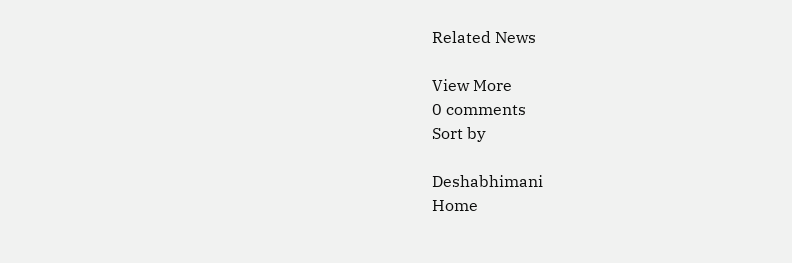Related News

View More
0 comments
Sort by

Deshabhimani
Home